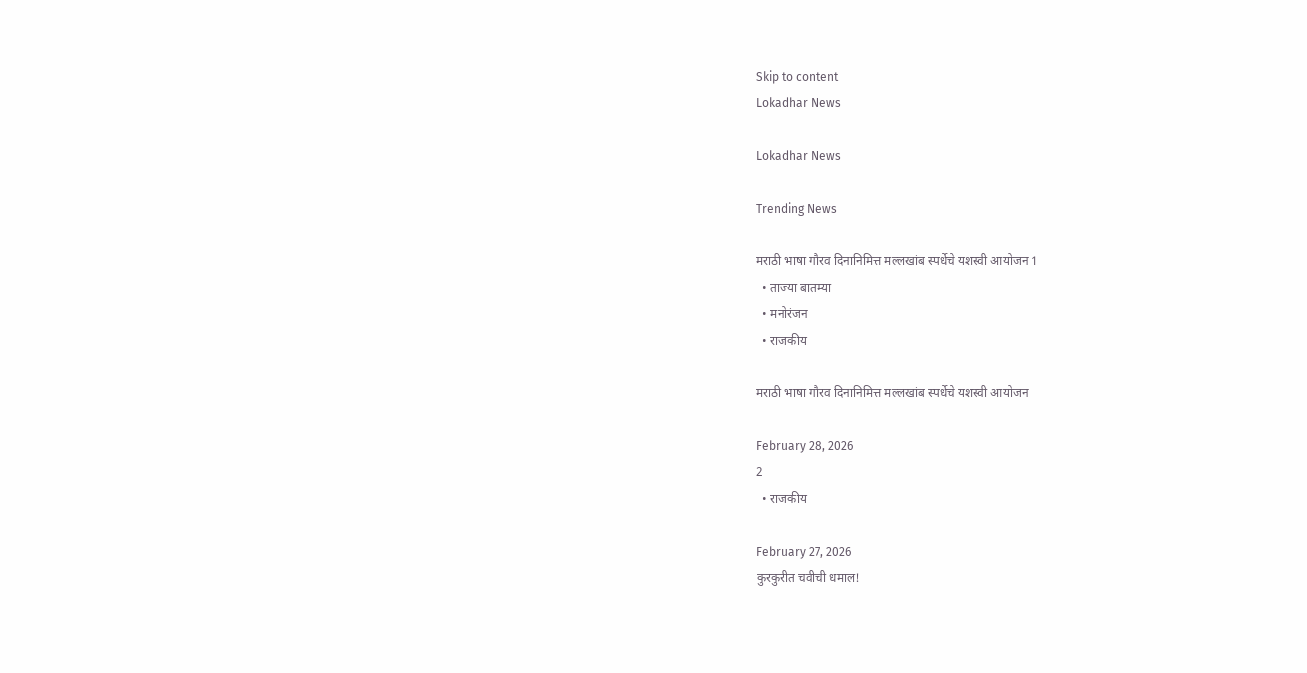Skip to content
Lokadhar News

Lokadhar News

Trending News

मराठी भाषा गौरव दिनानिमित्त मल्लखांब स्पर्धेचे यशस्वी आयोजन 1
  • ताज्या बातम्या
  • मनोरंजन
  • राजकीय

मराठी भाषा गौरव दिनानिमित्त मल्लखांब स्पर्धेचे यशस्वी आयोजन

February 28, 2026
2
  • राजकीय

February 27, 2026
कुरकुरीत चवीची धमाल!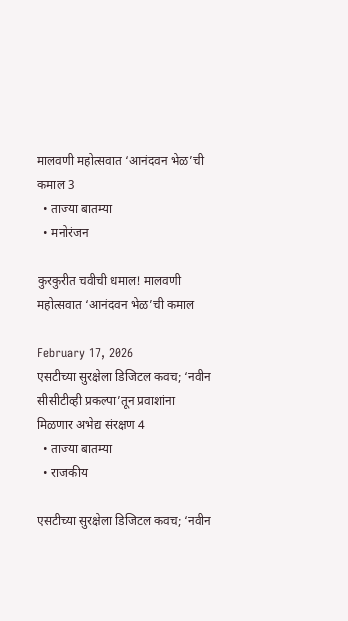मालवणी महोत्सवात ‘आनंदवन भेळ’ची कमाल 3
  • ताज्या बातम्या
  • मनोरंजन

कुरकुरीत चवीची धमाल! मालवणी महोत्सवात ‘आनंदवन भेळ’ची कमाल

February 17, 2026
एसटीच्या सुरक्षेला डिजिटल कवच; ‘नवीन सीसीटीव्ही प्रकल्पा’तून प्रवाशांना मिळणार अभेद्य संरक्षण 4
  • ताज्या बातम्या
  • राजकीय

एसटीच्या सुरक्षेला डिजिटल कवच; ‘नवीन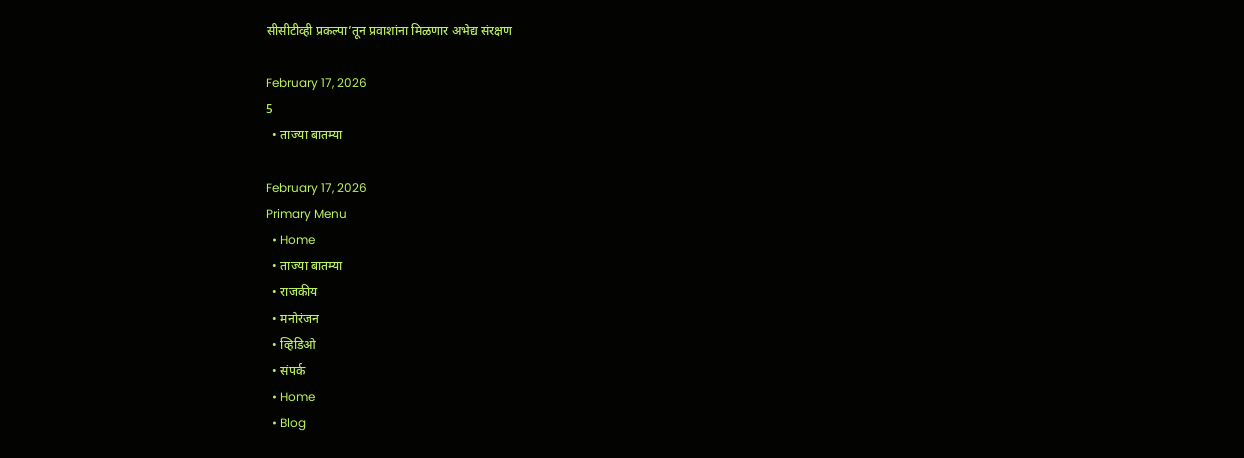सीसीटीव्ही प्रकल्पा’तून प्रवाशांना मिळणार अभेद्य संरक्षण

February 17, 2026
5
  • ताज्या बातम्या

February 17, 2026
Primary Menu
  • Home
  • ताज्या बातम्या
  • राजकीय
  • मनोरंजन
  • व्हिडिओ
  • संपर्क
  • Home
  • Blog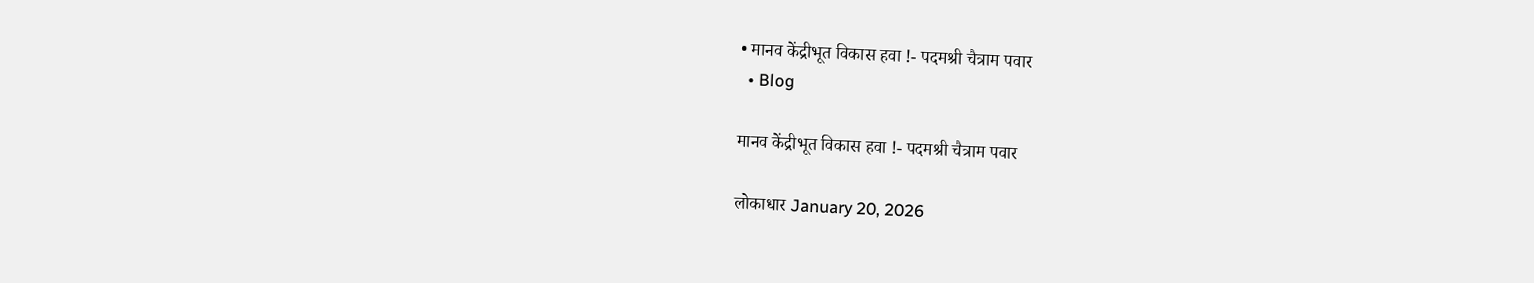• मानव केंद्रीभूत विकास हवा !- पदमश्री चैत्राम पवार
  • Blog

मानव केंद्रीभूत विकास हवा !- पदमश्री चैत्राम पवार

लोकाधार January 20, 2026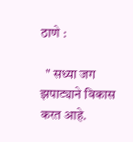ठाणे :

  " सध्या जग झपाट्याने विकास करत आहे.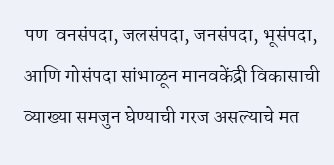पण  वनसंपदा, जलसंपदा, जनसंपदा, भूसंपदा, आणि गोसंपदा सांभाळून मानवकेंद्री विकासाची व्याख्या समजुन घेण्याची गरज असल्याचे मत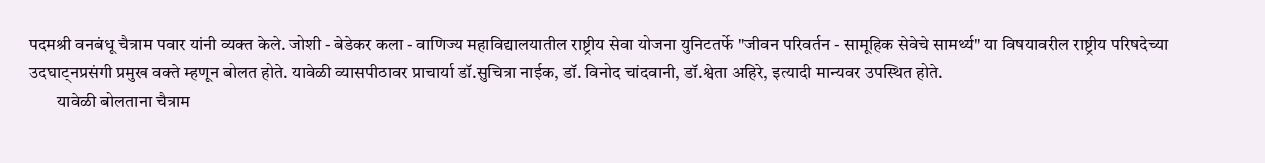पदमश्री वनबंधू चैत्राम पवार यांनी व्यक्त केले. जोशी - बेडेकर कला - वाणिज्य महाविद्यालयातील राष्ट्रीय सेवा योजना युनिटतर्फे "जीवन परिवर्तन - सामूहिक सेवेचे सामर्थ्य" या विषयावरील राष्ट्रीय परिषदेच्या उदघाट्नप्रसंगी प्रमुख वक्ते म्हणून बोलत होते. यावेळी व्यासपीठावर प्राचार्या डॉ.सुचित्रा नाईक, डॉ. विनोद चांदवानी, डॉ.श्वेता अहिरे, इत्यादी मान्यवर उपस्थित होते.
        यावेळी बोलताना चैत्राम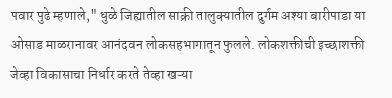पवार पुढे म्हणाले," धुळे जिह्यातील साक्री तालुक्यातील दुर्गम अश्या बारीपाडा या ओसाड माळरानावर आनंदवन लोकसहभागातून फुलले. लोकशक्तीची इच्छाशक्ती जेव्हा विकासाचा निर्धार करते तेव्हा खऱ्या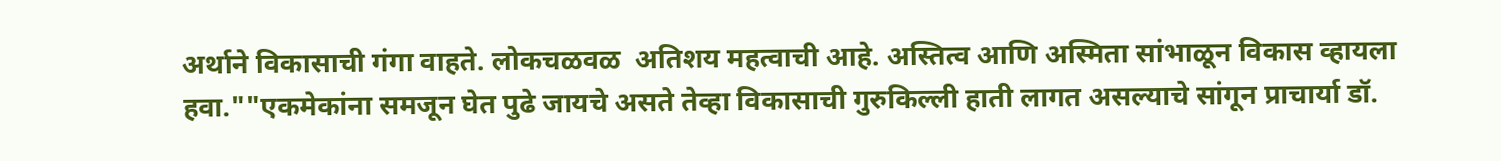अर्थाने विकासाची गंगा वाहते. लोकचळवळ  अतिशय महत्वाची आहे. अस्तित्व आणि अस्मिता सांभाळून विकास व्हायला हवा.""एकमेकांना समजून घेत पुढे जायचे असते तेव्हा विकासाची गुरुकिल्ली हाती लागत असल्याचे सांगून प्राचार्या डॉ.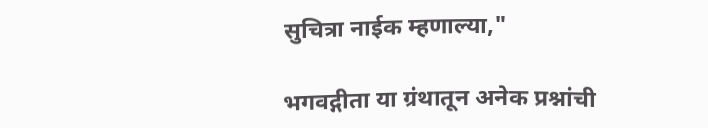सुचित्रा नाईक म्हणाल्या,"

भगवद्गीता या ग्रंथातून अनेक प्रश्नांची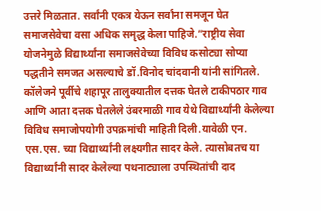उत्तरे मिळतात. सर्वांनी एकत्र येऊन सर्वांना समजून घेत समाजसेवेचा वसा अधिक समृद्ध केला पाहिजे.”राष्ट्रीय सेवा योजनेमुळे विद्यार्थ्यांना समाजसेवेच्या विविध कसोट्या सोप्या पद्धतीने समजत असल्याचे डॉ.विनोद चांदवानी यांनी सांगितले. कॉलेजने पूर्वीचे शहापूर तालुक्यातील दत्तक घेतले टाकीपठार गाव आणि आता दत्तक घेतलेले उंबरमाळी गाव येथे विद्यार्थ्यांनी केलेल्या विविध समाजोपयोगी उपक्रमांची माहिती दिली.यावेळी एन. एस.एस. च्या विद्यार्थ्यांनी लक्ष्यगीत सादर केले. त्यासोबतच या विद्यार्थ्यांनी सादर केलेल्या पथनाट्याला उपस्थितांची दाद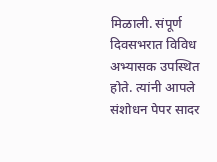मिळाली. संपूर्ण दिवसभरात विविध अभ्यासक उपस्थित होते. त्यांनी आपले संशोधन पेपर सादर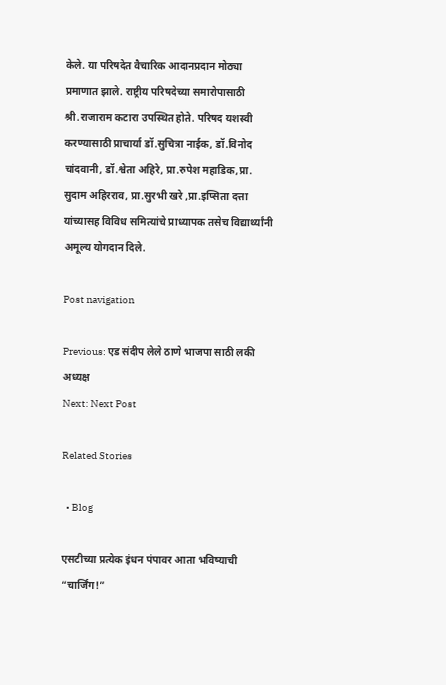केले. या परिषदेत वैचारिक आदानप्रदान मोठ्या प्रमाणात झाले. राष्ट्रीय परिषदेच्या समारोपासाठी श्री.राजाराम कटारा उपस्थित होते. परिषद यशस्वी करण्यासाठी प्राचार्या डॉ.सुचित्रा नाईक, डॉ.विनोद चांदवानी, डॉ.श्वेता अहिरे, प्रा.रुपेश महाडिक,प्रा. सुदाम अहिरराव, प्रा.सुरभी खरे ,प्रा.इप्सिता दत्ता यांच्यासह विविध समित्यांचे प्राध्यापक तसेच विद्यार्थ्यांनी अमूल्य योगदान दिले.

Post navigation

Previous: एड संदीप लेले ठाणे भाजपा साठी लकी अध्यक्ष
Next: Next Post

Related Stories

  • Blog

एसटीच्या प्रत्येक इंधन पंपावर आता भविष्याची “चार्जिंग!”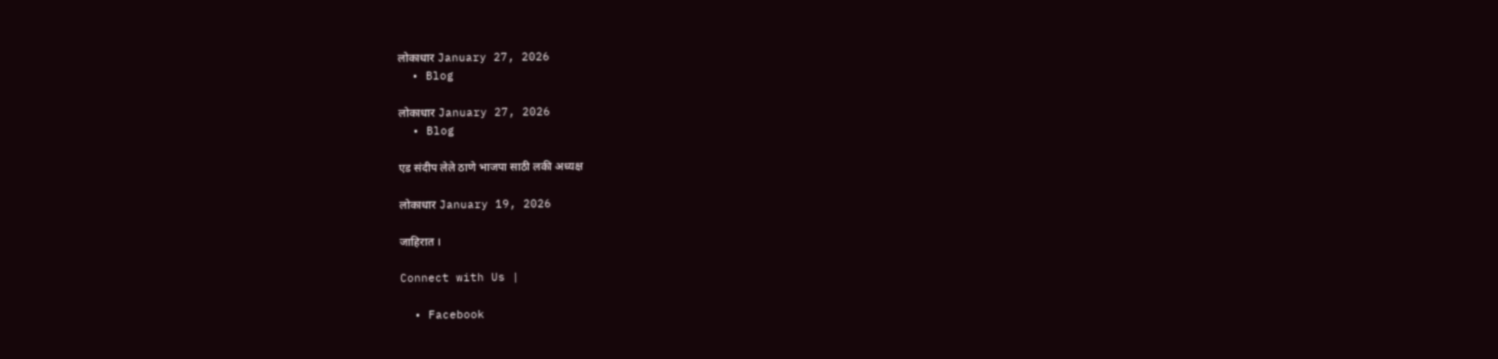लोकाधार January 27, 2026
  • Blog

लोकाधार January 27, 2026
  • Blog

एड संदीप लेले ठाणे भाजपा साठी लकी अध्यक्ष

लोकाधार January 19, 2026

जाहिरात ।

Connect with Us |

  • Facebook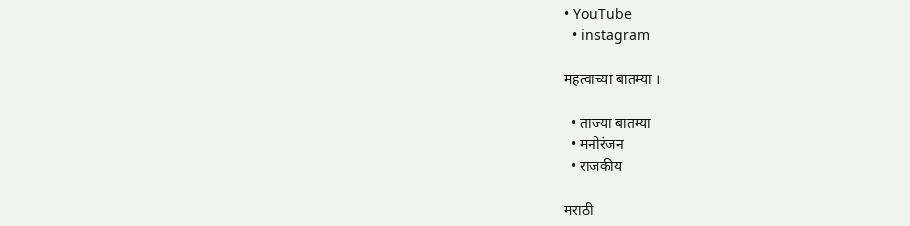• YouTube
  • instagram

महत्वाच्या बातम्या ।

  • ताज्या बातम्या
  • मनोरंजन
  • राजकीय

मराठी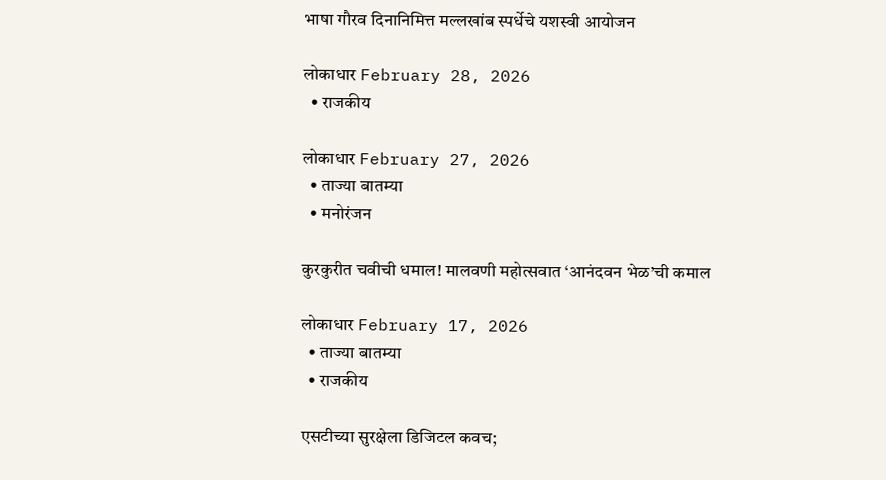भाषा गौरव दिनानिमित्त मल्लखांब स्पर्धेचे यशस्वी आयोजन

लोकाधार February 28, 2026
  • राजकीय

लोकाधार February 27, 2026
  • ताज्या बातम्या
  • मनोरंजन

कुरकुरीत चवीची धमाल! मालवणी महोत्सवात ‘आनंदवन भेळ’ची कमाल

लोकाधार February 17, 2026
  • ताज्या बातम्या
  • राजकीय

एसटीच्या सुरक्षेला डिजिटल कवच;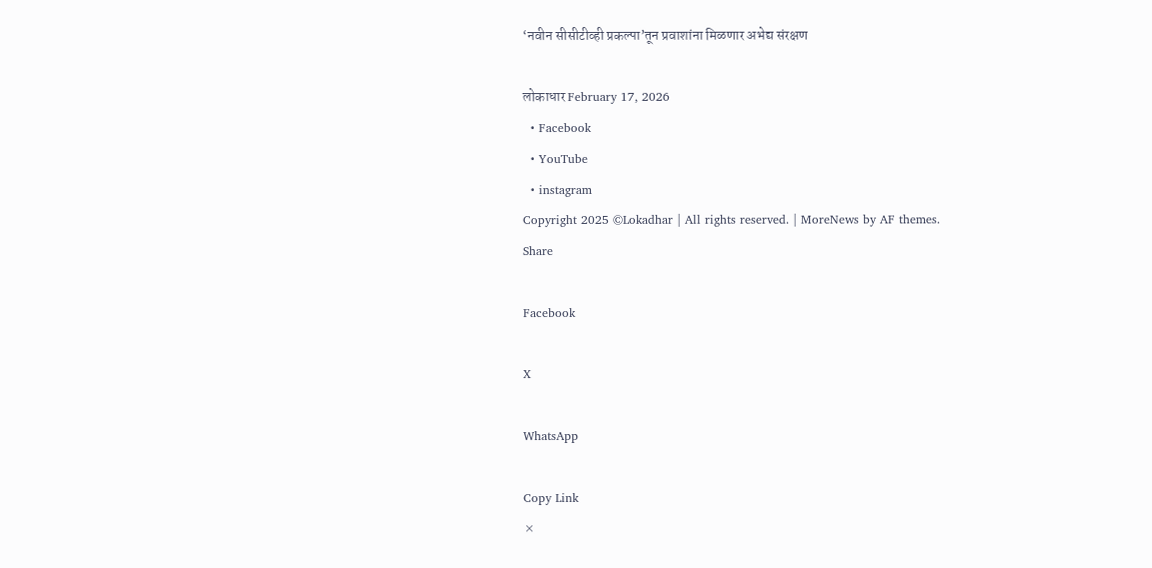‘नवीन सीसीटीव्ही प्रकल्पा’तून प्रवाशांना मिळणार अभेद्य संरक्षण

लोकाधार February 17, 2026
  • Facebook
  • YouTube
  • instagram
Copyright 2025 ©Lokadhar | All rights reserved. | MoreNews by AF themes.
Share

Facebook

X

WhatsApp

Copy Link
×